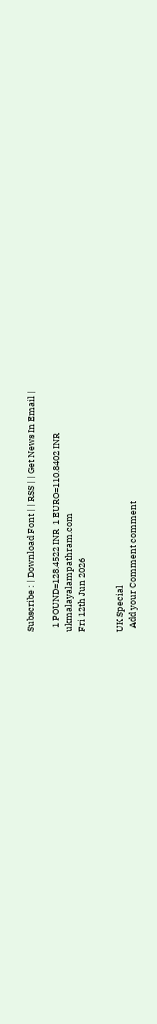Subscribe : | Download Font | | RSS | | Get News In Email |

  1 POUND=128.4522 INR  1 EURO=110.8402 INR
ukmalayalampathram.com
Fri 12th Jun 2026


UK Special
  Add your Comment comment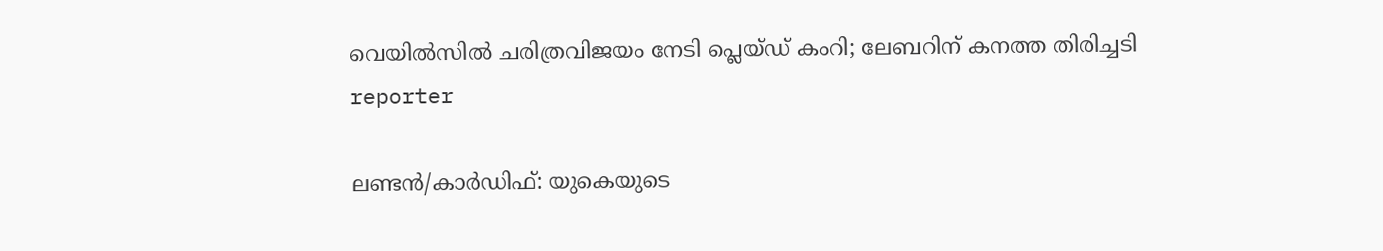വെയില്‍സില്‍ ചരിത്രവിജയം നേടി പ്ലെയ്ഡ് കംറി; ലേബറിന് കനത്ത തിരിച്ചടി
reporter

ലണ്ടന്‍/കാര്‍ഡിഫ്: യുകെയുടെ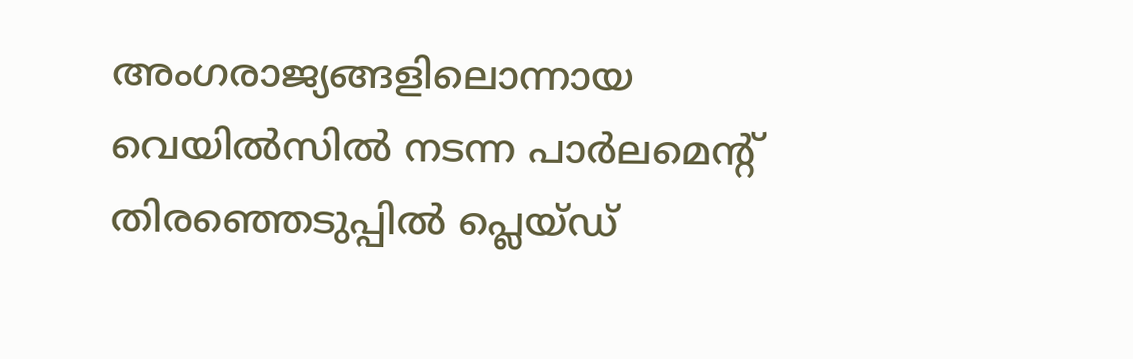അംഗരാജ്യങ്ങളിലൊന്നായ വെയില്‍സില്‍ നടന്ന പാര്‍ലമെന്റ് തിരഞ്ഞെടുപ്പില്‍ പ്ലെയ്ഡ്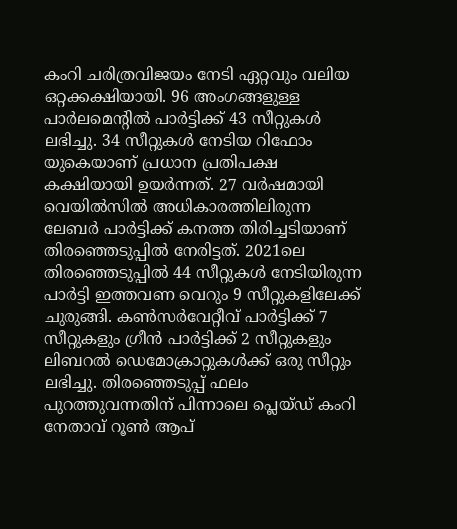കംറി ചരിത്രവിജയം നേടി ഏറ്റവും വലിയ ഒറ്റക്കക്ഷിയായി. 96 അംഗങ്ങളുള്ള പാര്‍ലമെന്റില്‍ പാര്‍ട്ടിക്ക് 43 സീറ്റുകള്‍ ലഭിച്ചു. 34 സീറ്റുകള്‍ നേടിയ റിഫോം യുകെയാണ് പ്രധാന പ്രതിപക്ഷ കക്ഷിയായി ഉയര്‍ന്നത്. 27 വര്‍ഷമായി വെയില്‍സില്‍ അധികാരത്തിലിരുന്ന ലേബര്‍ പാര്‍ട്ടിക്ക് കനത്ത തിരിച്ചടിയാണ് തിരഞ്ഞെടുപ്പില്‍ നേരിട്ടത്. 2021ലെ തിരഞ്ഞെടുപ്പില്‍ 44 സീറ്റുകള്‍ നേടിയിരുന്ന പാര്‍ട്ടി ഇത്തവണ വെറും 9 സീറ്റുകളിലേക്ക് ചുരുങ്ങി. കണ്‍സര്‍വേറ്റീവ് പാര്‍ട്ടിക്ക് 7 സീറ്റുകളും ഗ്രീന്‍ പാര്‍ട്ടിക്ക് 2 സീറ്റുകളും ലിബറല്‍ ഡെമോക്രാറ്റുകള്‍ക്ക് ഒരു സീറ്റും ലഭിച്ചു. തിരഞ്ഞെടുപ്പ് ഫലം പുറത്തുവന്നതിന് പിന്നാലെ പ്ലെയ്ഡ് കംറി നേതാവ് റൂണ്‍ ആപ്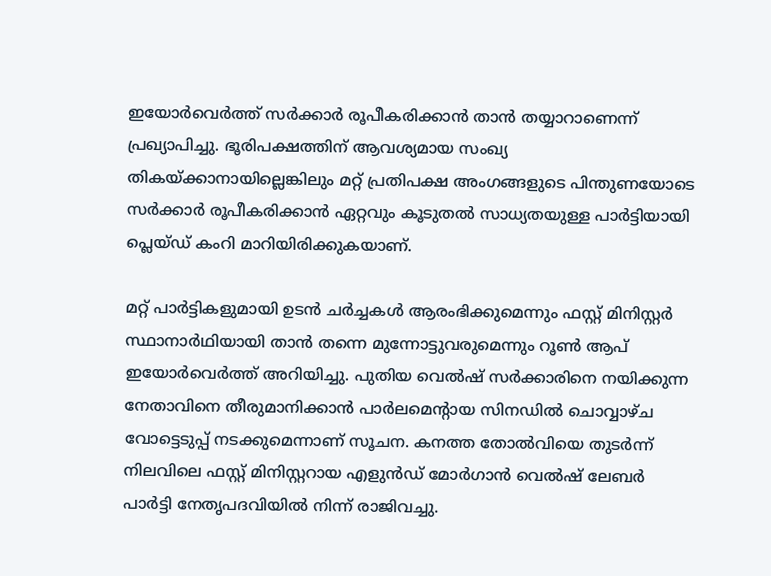ഇയോര്‍വെര്‍ത്ത് സര്‍ക്കാര്‍ രൂപീകരിക്കാന്‍ താന്‍ തയ്യാറാണെന്ന് പ്രഖ്യാപിച്ചു. ഭൂരിപക്ഷത്തിന് ആവശ്യമായ സംഖ്യ തികയ്ക്കാനായില്ലെങ്കിലും മറ്റ് പ്രതിപക്ഷ അംഗങ്ങളുടെ പിന്തുണയോടെ സര്‍ക്കാര്‍ രൂപീകരിക്കാന്‍ ഏറ്റവും കൂടുതല്‍ സാധ്യതയുള്ള പാര്‍ട്ടിയായി പ്ലെയ്ഡ് കംറി മാറിയിരിക്കുകയാണ്.

മറ്റ് പാര്‍ട്ടികളുമായി ഉടന്‍ ചര്‍ച്ചകള്‍ ആരംഭിക്കുമെന്നും ഫസ്റ്റ് മിനിസ്റ്റര്‍ സ്ഥാനാര്‍ഥിയായി താന്‍ തന്നെ മുന്നോട്ടുവരുമെന്നും റൂണ്‍ ആപ് ഇയോര്‍വെര്‍ത്ത് അറിയിച്ചു. പുതിയ വെല്‍ഷ് സര്‍ക്കാരിനെ നയിക്കുന്ന നേതാവിനെ തീരുമാനിക്കാന്‍ പാര്‍ലമെന്റായ സിനഡില്‍ ചൊവ്വാഴ്ച വോട്ടെടുപ്പ് നടക്കുമെന്നാണ് സൂചന. കനത്ത തോല്‍വിയെ തുടര്‍ന്ന് നിലവിലെ ഫസ്റ്റ് മിനിസ്റ്ററായ എളുന്‍ഡ് മോര്‍ഗാന്‍ വെല്‍ഷ് ലേബര്‍ പാര്‍ട്ടി നേതൃപദവിയില്‍ നിന്ന് രാജിവച്ചു.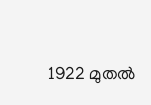1922 മുതല്‍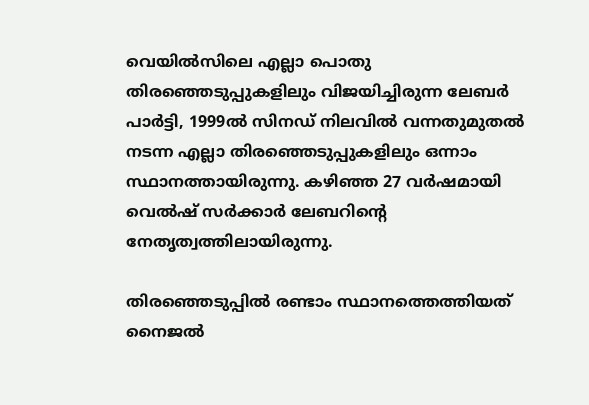വെയില്‍സിലെ എല്ലാ പൊതു തിരഞ്ഞെടുപ്പുകളിലും വിജയിച്ചിരുന്ന ലേബര്‍ പാര്‍ട്ടി, 1999ല്‍ സിനഡ് നിലവില്‍ വന്നതുമുതല്‍ നടന്ന എല്ലാ തിരഞ്ഞെടുപ്പുകളിലും ഒന്നാം സ്ഥാനത്തായിരുന്നു. കഴിഞ്ഞ 27 വര്‍ഷമായി വെല്‍ഷ് സര്‍ക്കാര്‍ ലേബറിന്റെ നേതൃത്വത്തിലായിരുന്നു.

തിരഞ്ഞെടുപ്പില്‍ രണ്ടാം സ്ഥാനത്തെത്തിയത് നൈജല്‍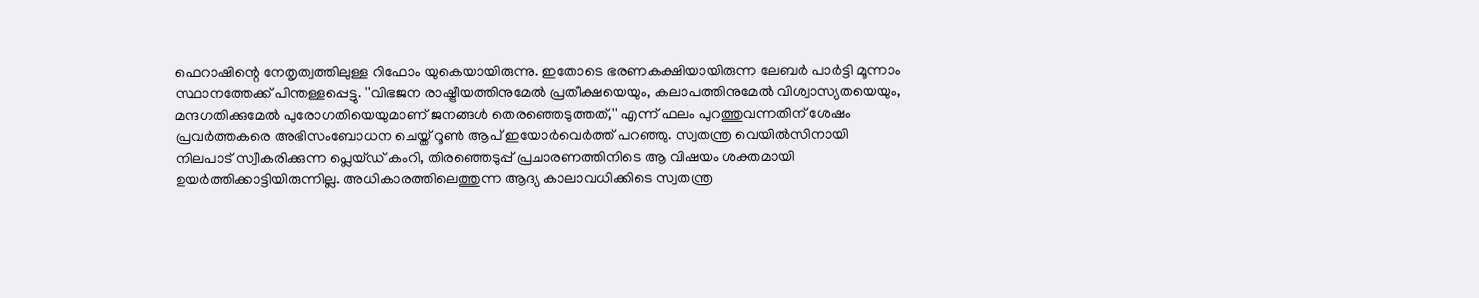ഫെറാഷിന്റെ നേതൃത്വത്തിലുള്ള റിഫോം യുകെയായിരുന്നു. ഇതോടെ ഭരണകക്ഷിയായിരുന്ന ലേബര്‍ പാര്‍ട്ടി മൂന്നാം സ്ഥാനത്തേക്ക് പിന്തള്ളപ്പെട്ടു. ''വിഭജന രാഷ്ട്രീയത്തിനുമേല്‍ പ്രതീക്ഷയെയും, കലാപത്തിനുമേല്‍ വിശ്വാസ്യതയെയും, മന്ദഗതിക്കുമേല്‍ പുരോഗതിയെയുമാണ് ജനങ്ങള്‍ തെരഞ്ഞെടുത്തത്,'' എന്ന് ഫലം പുറത്തുവന്നതിന് ശേഷം പ്രവര്‍ത്തകരെ അഭിസംബോധന ചെയ്ത് റൂണ്‍ ആപ് ഇയോര്‍വെര്‍ത്ത് പറഞ്ഞു. സ്വതന്ത്ര വെയില്‍സിനായി നിലപാട് സ്വീകരിക്കുന്ന പ്ലെയ്ഡ് കംറി, തിരഞ്ഞെടുപ്പ് പ്രചാരണത്തിനിടെ ആ വിഷയം ശക്തമായി ഉയര്‍ത്തിക്കാട്ടിയിരുന്നില്ല. അധികാരത്തിലെത്തുന്ന ആദ്യ കാലാവധിക്കിടെ സ്വതന്ത്ര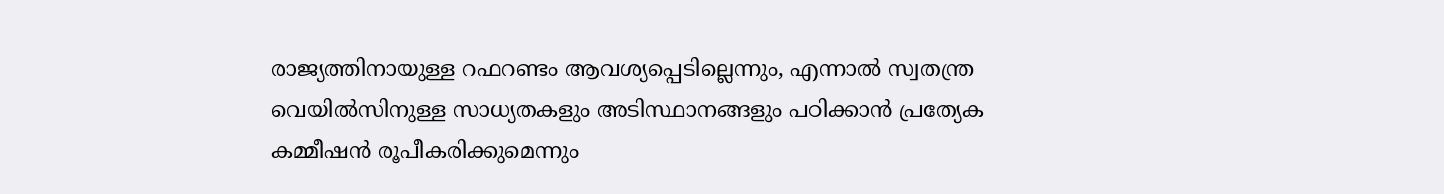രാജ്യത്തിനായുള്ള റഫറണ്ടം ആവശ്യപ്പെടില്ലെന്നും, എന്നാല്‍ സ്വതന്ത്ര വെയില്‍സിനുള്ള സാധ്യതകളും അടിസ്ഥാനങ്ങളും പഠിക്കാന്‍ പ്രത്യേക കമ്മീഷന്‍ രൂപീകരിക്കുമെന്നും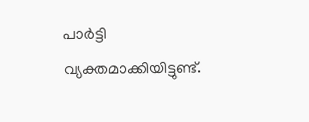പാര്‍ട്ടി വ്യക്തമാക്കിയിട്ടുണ്ട്.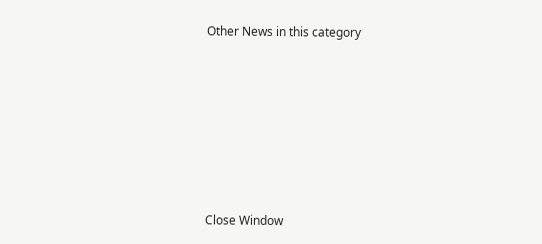Other News in this category








Close Window